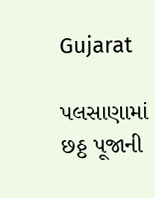Gujarat

પલસાણામાં છઠ્ઠ પૂજાની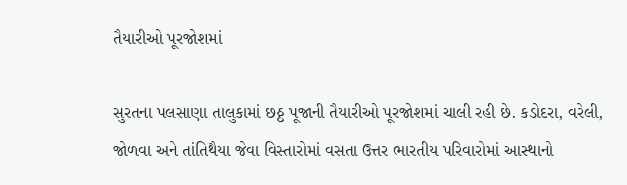તૈયારીઓ પૂરજોશમાં

સુરતના પલસાણા તાલુકામાં છઠ્ઠ પૂજાની તૈયારીઓ પૂરજોશમાં ચાલી રહી છે. કડોદરા, વરેલી, જોળવા અને તાંતિથૈયા જેવા વિસ્તારોમાં વસતા ઉત્તર ભારતીય પરિવારોમાં આસ્થાનો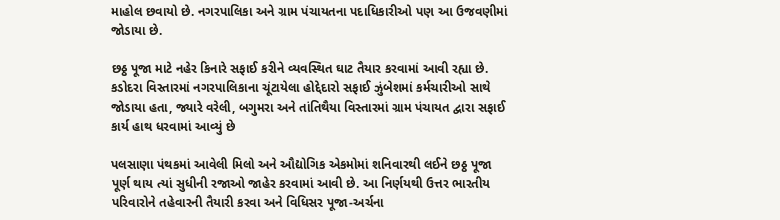માહોલ છવાયો છે. નગરપાલિકા અને ગ્રામ પંચાયતના પદાધિકારીઓ પણ આ ઉજવણીમાં જોડાયા છે.

છઠ્ઠ પૂજા માટે નહેર કિનારે સફાઈ કરીને વ્યવસ્થિત ઘાટ તૈયાર કરવામાં આવી રહ્યા છે. કડોદરા વિસ્તારમાં નગરપાલિકાના ચૂંટાયેલા હોદ્દેદારો સફાઈ ઝુંબેશમાં કર્મચારીઓ સાથે જોડાયા હતા, જ્યારે વરેલી, બગુમરા અને તાંતિથૈયા વિસ્તારમાં ગ્રામ પંચાયત દ્વારા સફાઈ કાર્ય હાથ ધરવામાં આવ્યું છે

પલસાણા પંથકમાં આવેલી મિલો અને ઔદ્યોગિક એકમોમાં શનિવારથી લઈને છઠ્ઠ પૂજા પૂર્ણ થાય ત્યાં સુધીની રજાઓ જાહેર કરવામાં આવી છે. આ નિર્ણયથી ઉત્તર ભારતીય પરિવારોને તહેવારની તૈયારી કરવા અને વિધિસર પૂજા-અર્ચના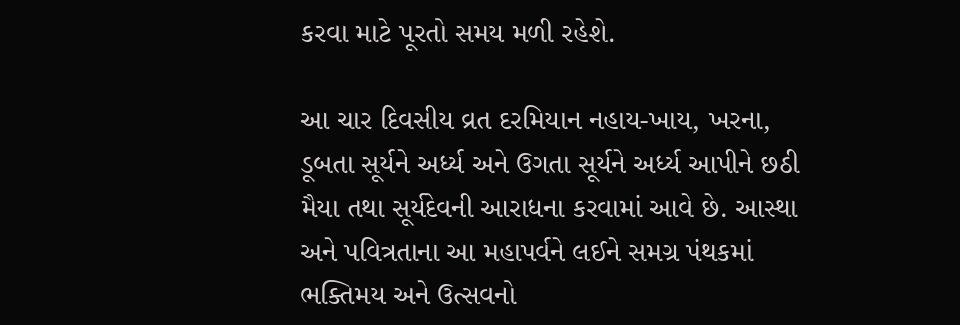કરવા માટે પૂરતો સમય મળી રહેશે.

આ ચાર દિવસીય વ્રત દરમિયાન નહાય-ખાય, ખરના, ડૂબતા સૂર્યને અર્ધ્ય અને ઉગતા સૂર્યને અર્ધ્ય આપીને છઠી મૈયા તથા સૂર્યદેવની આરાધના કરવામાં આવે છે. આસ્થા અને પવિત્રતાના આ મહાપર્વને લઈને સમગ્ર પંથકમાં ભક્તિમય અને ઉત્સવનો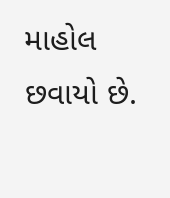માહોલ છવાયો છે.